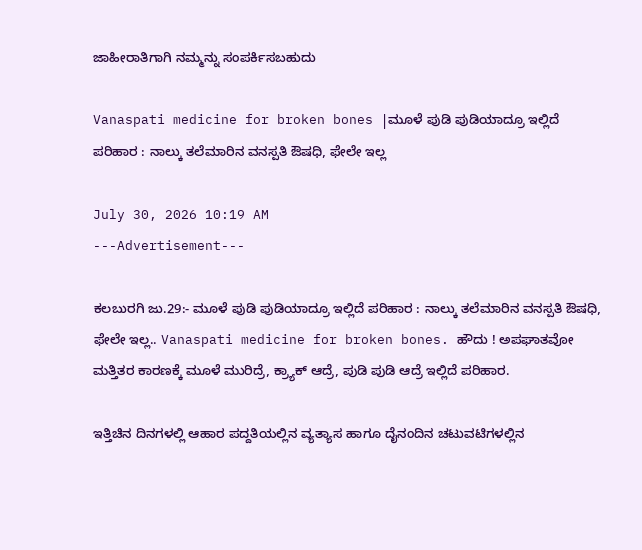ಜಾಹೀರಾತಿಗಾಗಿ ನಮ್ಮನ್ನು ಸಂಪರ್ಕಿಸಬಹುದು

Vanaspati medicine for broken bones |ಮೂಳೆ ಪುಡಿ ಪುಡಿಯಾದ್ರೂ ಇಲ್ಲಿದೆ ಪರಿಹಾರ : ನಾಲ್ಕು ತಲೆಮಾರಿನ ವನಸ್ಪತಿ ಔಷಧಿ, ಫೇಲೇ ಇಲ್ಲ

July 30, 2026 10:19 AM
---Advertisement---

ಕಲಬುರಗಿ ಜು.29:- ಮೂಳೆ ಪುಡಿ ಪುಡಿಯಾದ್ರೂ ಇಲ್ಲಿದೆ ಪರಿಹಾರ : ನಾಲ್ಕು ತಲೆಮಾರಿನ ವನಸ್ಪತಿ ಔಷಧಿ, ಫೇಲೇ ಇಲ್ಲ.. Vanaspati medicine for broken bones. ಹೌದು ! ಅಪಘಾತವೋ ಮತ್ತಿತರ ಕಾರಣಕ್ಕೆ ಮೂಳೆ ಮುರಿದ್ರೆ, ಕ್ರ್ಯಾಕ್ ಆದ್ರೆ, ಪುಡಿ ಪುಡಿ ಆದ್ರೆ ಇಲ್ಲಿದೆ ಪರಿಹಾರ.

ಇತ್ತಿಚಿನ ದಿನಗಳಲ್ಲಿ ಆಹಾರ ಪದ್ದತಿಯಲ್ಲಿನ ವ್ಯತ್ಯಾಸ ಹಾಗೂ ದೈನಂದಿನ ಚಟುವಟಿಗಳಲ್ಲಿನ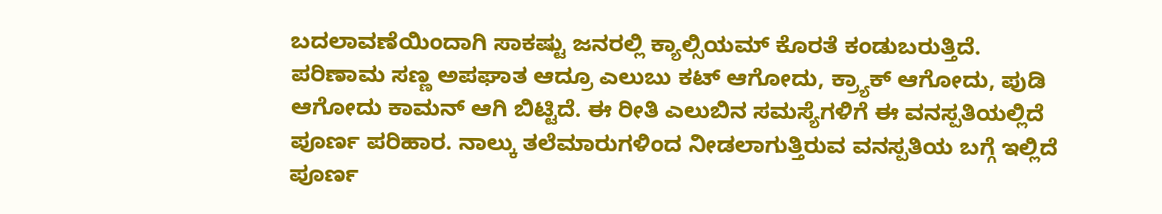ಬದಲಾವಣೆಯಿಂದಾಗಿ ಸಾಕಷ್ಟು ಜನರಲ್ಲಿ ಕ್ಯಾಲ್ಸಿಯಮ್ ಕೊರತೆ ಕಂಡುಬರುತ್ತಿದೆ. ಪರಿಣಾಮ ಸಣ್ಣ ಅಪಘಾತ ಆದ್ರೂ ಎಲುಬು ಕಟ್ ಆಗೋದು, ಕ್ರ್ಯಾಕ್ ಆಗೋದು, ಪುಡಿ ಆಗೋದು ಕಾಮನ್ ಆಗಿ ಬಿಟ್ಟಿದೆ. ಈ ರೀತಿ ಎಲುಬಿನ ಸಮಸ್ಯೆಗಳಿಗೆ ಈ ವನಸ್ಪತಿಯಲ್ಲಿದೆ ಪೂರ್ಣ ಪರಿಹಾರ. ನಾಲ್ಕು ತಲೆಮಾರುಗಳಿಂದ ನೀಡಲಾಗುತ್ತಿರುವ ವನಸ್ಪತಿಯ ಬಗ್ಗೆ ಇಲ್ಲಿದೆ ಪೂರ್ಣ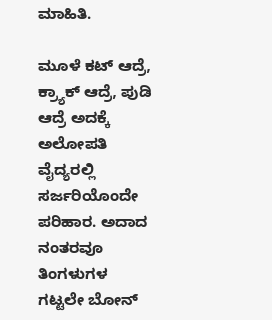ಮಾಹಿತಿ.

ಮೂಳೆ ಕಟ್ ಆದ್ರೆ, ಕ್ರ್ಯಾಕ್ ಆದ್ರೆ, ಪುಡಿ ಆದ್ರೆ ಅದಕ್ಕೆ ಅಲೋಪತಿ ವೈದ್ಯರಲ್ಲಿ ಸರ್ಜರಿಯೊಂದೇ ಪರಿಹಾರ. ಅದಾದ ನಂತರವೂ ತಿಂಗಳುಗಳ ಗಟ್ಟಲೇ ಬೋನ್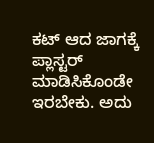ಕಟ್ ಆದ ಜಾಗಕ್ಕೆ ಪ್ಲಾಸ್ಟರ್ ಮಾಡಿಸಿಕೊಂಡೇ ಇರಬೇಕು. ಅದು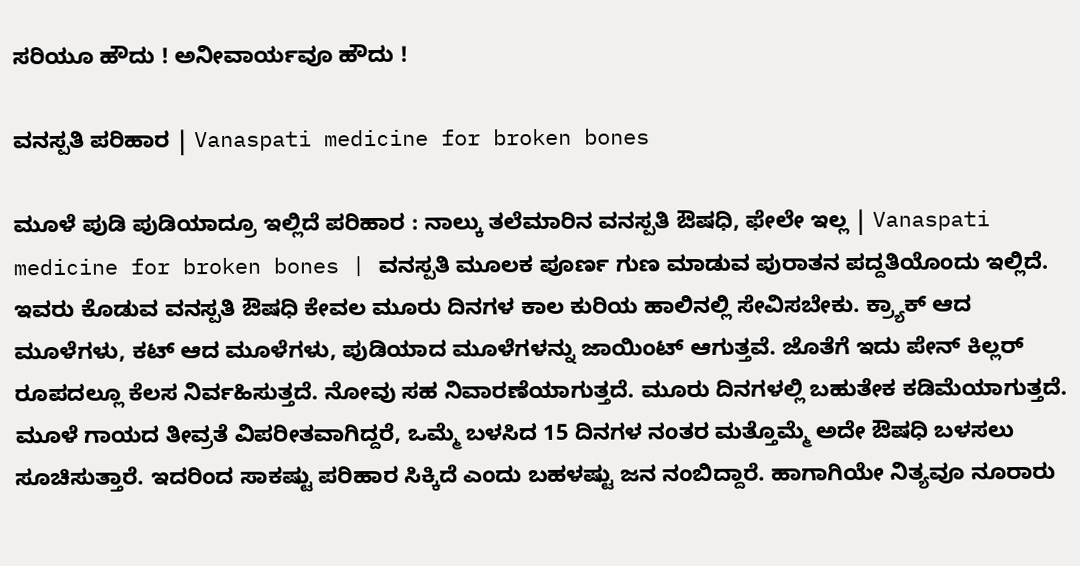ಸರಿಯೂ ಹೌದು ! ಅನೀವಾರ್ಯವೂ ಹೌದು !

ವನಸ್ಪತಿ ಪರಿಹಾರ | Vanaspati medicine for broken bones

ಮೂಳೆ ಪುಡಿ ಪುಡಿಯಾದ್ರೂ ಇಲ್ಲಿದೆ ಪರಿಹಾರ : ನಾಲ್ಕು ತಲೆಮಾರಿನ ವನಸ್ಪತಿ ಔಷಧಿ, ಫೇಲೇ ಇಲ್ಲ | Vanaspati medicine for broken bones | ವನಸ್ಪತಿ ಮೂಲಕ ಪೂರ್ಣ ಗುಣ ಮಾಡುವ ಪುರಾತನ ಪದ್ದತಿಯೊಂದು ಇಲ್ಲಿದೆ. ಇವರು ಕೊಡುವ ವನಸ್ಪತಿ ಔಷಧಿ ಕೇವಲ ಮೂರು ದಿನಗಳ ಕಾಲ ಕುರಿಯ ಹಾಲಿನಲ್ಲಿ ಸೇವಿಸಬೇಕು. ಕ್ರ್ಯಾಕ್ ಆದ ಮೂಳೆಗಳು, ಕಟ್ ಆದ ಮೂಳೆಗಳು, ಪುಡಿಯಾದ ಮೂಳೆಗಳನ್ನು ಜಾಯಿಂಟ್ ಆಗುತ್ತವೆ. ಜೊತೆಗೆ ಇದು ಪೇನ್ ಕಿಲ್ಲರ್ ರೂಪದಲ್ಲೂ ಕೆಲಸ ನಿರ್ವಹಿಸುತ್ತದೆ‌. ನೋವು ಸಹ ನಿವಾರಣೆಯಾಗುತ್ತದೆ. ಮೂರು ದಿನಗಳಲ್ಲಿ ಬಹುತೇಕ ಕಡಿಮೆಯಾಗುತ್ತದೆ‌. ಮೂಳೆ ಗಾಯದ ತೀವ್ರತೆ ವಿಪರೀತವಾಗಿದ್ದರೆ, ಒಮ್ಮೆ ಬಳಸಿದ 15 ದಿನಗಳ ನಂತರ ಮತ್ತೊಮ್ಮೆ ಅದೇ ಔಷಧಿ ಬಳಸಲು ಸೂಚಿಸುತ್ತಾರೆ. ಇದರಿಂದ ಸಾಕಷ್ಟು ಪರಿಹಾರ ಸಿಕ್ಕಿದೆ ಎಂದು ಬಹಳಷ್ಟು ಜನ ನಂಬಿದ್ದಾರೆ. ಹಾಗಾಗಿಯೇ ನಿತ್ಯವೂ ನೂರಾರು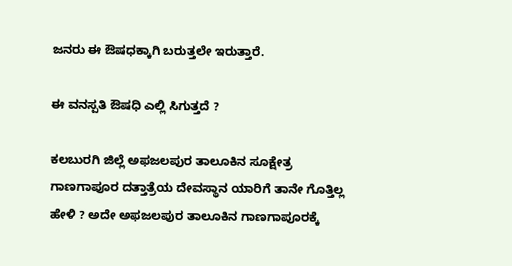ಜನರು ಈ ಔಷಧಕ್ಕಾಗಿ ಬರುತ್ತಲೇ ಇರುತ್ತಾರೆ.

ಈ ವನಸ್ಪತಿ ಔಷಧಿ ಎಲ್ಲಿ ಸಿಗುತ್ತದೆ ?

ಕಲಬುರಗಿ ಜಿಲ್ಲೆ ಅಫಜಲಪುರ ತಾಲೂಕಿನ ಸೂಕ್ಷೇತ್ರ ಗಾಣಗಾಪೂರ ದತ್ತಾತ್ರೆಯ ದೇವಸ್ಥಾನ ಯಾರಿಗೆ ತಾನೇ ಗೊತ್ತಿಲ್ಲ ಹೇಳಿ ? ಅದೇ ಅಫಜಲಪುರ ತಾಲೂಕಿನ ಗಾಣಗಾಪೂರಕ್ಕೆ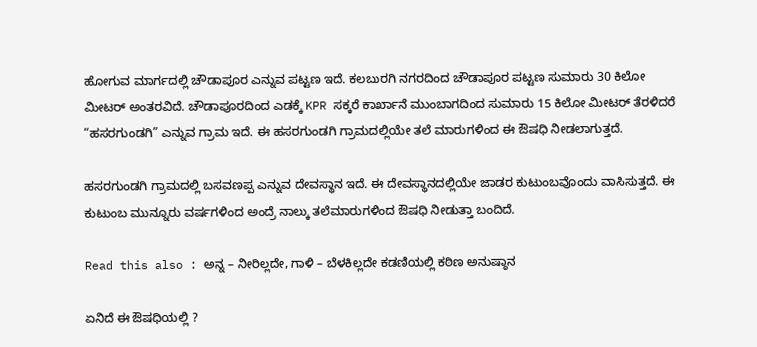ಹೋಗುವ ಮಾರ್ಗದಲ್ಲಿ ಚೌಡಾಪೂರ ಎನ್ನುವ ಪಟ್ಟಣ ಇದೆ. ಕಲಬುರಗಿ ನಗರದಿಂದ ಚೌಡಾಪೂರ ಪಟ್ಟಣ ಸುಮಾರು 30 ಕಿಲೋ ಮೀಟರ್ ಅಂತರವಿದೆ. ಚೌಡಾಪೂರದಿಂದ ಎಡಕ್ಕೆ KPR ಸಕ್ಕರೆ ಕಾರ್ಖಾನೆ ಮುಂಬಾಗದಿಂದ ಸುಮಾರು 15 ಕಿಲೋ ಮೀಟರ್ ತೆರಳಿದರೆ “ಹಸರಗುಂಡಗಿ” ಎನ್ನುವ ಗ್ರಾಮ ಇದೆ. ಈ ಹಸರಗುಂಡಗಿ ಗ್ರಾಮದಲ್ಲಿಯೇ ತಲೆ ಮಾರುಗಳಿಂದ ಈ ಔಷಧಿ ನೀಡಲಾಗುತ್ತದೆ.

ಹಸರಗುಂಡಗಿ ಗ್ರಾಮದಲ್ಲಿ ಬಸವಣಪ್ಪ ಎನ್ನುವ ದೇವಸ್ಥಾನ ಇದೆ. ಈ ದೇವಸ್ಥಾನದಲ್ಲಿಯೇ ಜಾಡರ ಕುಟುಂಬವೊಂದು ವಾಸಿಸುತ್ತದೆ. ಈ ಕುಟುಂಬ ಮುನ್ನೂರು ವರ್ಷಗಳಿಂದ ಅಂದ್ರೆ ನಾಲ್ಕು ತಲೆಮಾರುಗಳಿಂದ ಔಷಧಿ ನೀಡುತ್ತಾ ಬಂದಿದೆ.

Read this also : ಅನ್ನ – ನೀರಿಲ್ಲದೇ, ಗಾಳಿ – ಬೆಳಕಿಲ್ಲದೇ ಕಡಣಿಯಲ್ಲಿ ಕಠಿಣ ಅನುಷ್ಠಾನ

ಏನಿದೆ ಈ ಔಷಧಿಯಲ್ಲಿ ?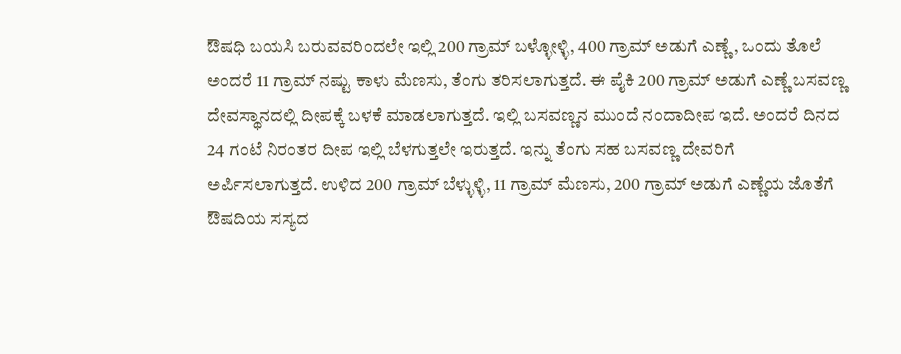ಔಷಧಿ ಬಯಸಿ ಬರುವವರಿಂದಲೇ ಇಲ್ಲಿ 200 ಗ್ರಾಮ್ ಬಳ್ಳೋಳ್ಳಿ, 400 ಗ್ರಾಮ್ ಅಡುಗೆ ಎಣ್ಣೆ, ಒಂದು ತೊಲೆ ಅಂದರೆ 11 ಗ್ರಾಮ್ ನಷ್ಟು ಕಾಳು ಮೆಣಸು, ತೆಂಗು ತರಿಸಲಾಗುತ್ತದೆ. ಈ ಪೈಕಿ 200 ಗ್ರಾಮ್ ಅಡುಗೆ ಎಣ್ಣೆ ಬಸವಣ್ಣ ದೇವಸ್ಥಾನದಲ್ಲಿ ದೀಪಕ್ಕೆ ಬಳಕೆ ಮಾಡಲಾಗುತ್ತದೆ. ಇಲ್ಲಿ ಬಸವಣ್ಣನ ಮುಂದೆ ನಂದಾದೀಪ ಇದೆ. ಅಂದರೆ ದಿನದ 24 ಗಂಟೆ ನಿರಂತರ ದೀಪ ಇಲ್ಲಿ ಬೆಳಗುತ್ತಲೇ ಇರುತ್ತದೆ‌. ಇನ್ನು ತೆಂಗು ಸಹ ಬಸವಣ್ಣ ದೇವರಿಗೆ ಅರ್ಪಿಸಲಾಗುತ್ತದೆ. ಉಳಿದ 200 ಗ್ರಾಮ್ ಬೆಳ್ಳುಳ್ಳಿ, 11 ಗ್ರಾಮ್ ಮೆಣಸು, 200 ಗ್ರಾಮ್ ಅಡುಗೆ ಎಣ್ಣೆಯ ಜೊತೆಗೆ ಔಷದಿಯ ಸಸ್ಯದ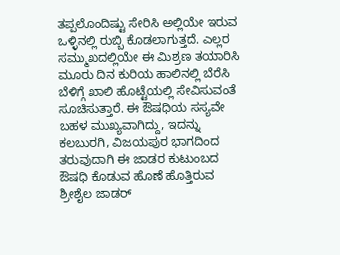ತಪ್ಪಲೊಂದಿಷ್ಟು ಸೇರಿಸಿ ಅಲ್ಲಿಯೇ ಇರುವ ಒಳ್ಳಿನಲ್ಲಿ ರುಬ್ಬಿ ಕೊಡಲಾಗುತ್ತದೆ‌. ಎಲ್ಲರ ಸಮ್ಮುಖದಲ್ಲಿಯೇ ಈ ಮಿಶ್ರಣ ತಯಾರಿಸಿ ಮೂರು ದಿನ ಕುರಿಯ ಹಾಲಿನಲ್ಲಿ ಬೆರೆಸಿ ಬೆಳಿಗ್ಗೆ ಖಾಲಿ ಹೊಟ್ಟೆಯಲ್ಲಿ ಸೇವಿಸುವಂತೆ ಸೂಚಿಸುತ್ತಾರೆ. ಈ ಔಷಧಿಯ ಸಸ್ಯವೇ ಬಹಳ ಮುಖ್ಯವಾಗಿದ್ದು, ಇದನ್ನು ಕಲಬುರಗಿ, ವಿಜಯಪುರ ಭಾಗದಿಂದ ತರುವುದಾಗಿ ಈ ಜಾಡರ ಕುಟುಂಬದ ಔಷಧಿ ಕೊಡುವ ಹೊಣೆ ಹೊತ್ತಿರುವ ಶ್ರೀಶೈಲ ಜಾಡರ್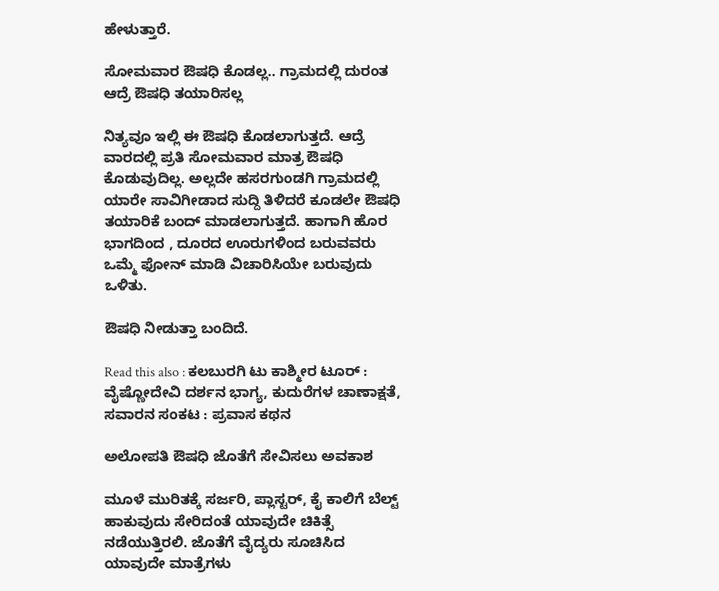ಹೇಳುತ್ತಾರೆ.

ಸೋಮವಾರ ಔಷಧಿ ಕೊಡಲ್ಲ.. ಗ್ರಾಮದಲ್ಲಿ ದುರಂತ ಆದ್ರೆ ಔಷಧಿ ತಯಾರಿಸಲ್ಲ

ನಿತ್ಯವೂ ಇಲ್ಲಿ ಈ ಔಷಧಿ ಕೊಡಲಾಗುತ್ತದೆ. ಆದ್ರೆ ವಾರದಲ್ಲಿ ಪ್ರತಿ ಸೋಮವಾರ ಮಾತ್ರ ಔಷಧಿ ಕೊಡುವುದಿಲ್ಲ. ಅಲ್ಲದೇ ಹಸರಗುಂಡಗಿ ಗ್ರಾಮದಲ್ಲಿ ಯಾರೇ ಸಾವಿಗೀಡಾದ ಸುದ್ದಿ ತಿಳಿದರೆ ಕೂಡಲೇ ಔಷಧಿ ತಯಾರಿಕೆ ಬಂದ್ ಮಾಡಲಾಗುತ್ತದೆ. ಹಾಗಾಗಿ ಹೊರ ಭಾಗದಿಂದ , ದೂರದ ಊರುಗಳಿಂದ ಬರುವವರು ಒಮ್ಮೆ ಫೋನ್ ಮಾಡಿ ವಿಚಾರಿಸಿಯೇ ಬರುವುದು ಒಳಿತು.

ಔಷಧಿ ನೀಡುತ್ತಾ ಬಂದಿದೆ.

Read this also : ಕಲಬುರಗಿ ಟು ಕಾಶ್ಮೀರ ಟೂರ್ : ವೈಷ್ಣೋದೇವಿ ದರ್ಶನ ಭಾಗ್ಯ, ಕುದುರೆಗಳ ಚಾಣಾಕ್ಷತೆ, ಸವಾರನ ಸಂಕಟ : ಪ್ರವಾಸ ಕಥನ

ಅಲೋಪತಿ ಔಷಧಿ ಜೊತೆಗೆ ಸೇವಿಸಲು ಅವಕಾಶ

ಮೂಳೆ ಮುರಿತಕ್ಕೆ ಸರ್ಜರಿ, ಪ್ಲಾಸ್ಟರ್, ಕೈ ಕಾಲಿಗೆ ಬೆಲ್ಟ್ ಹಾಕುವುದು ಸೇರಿದಂತೆ ಯಾವುದೇ ಚಿಕಿತ್ಸೆ ನಡೆಯುತ್ತಿರಲಿ. ಜೊತೆಗೆ ವೈದ್ಯರು ಸೂಚಿಸಿದ ಯಾವುದೇ ಮಾತ್ರೆಗಳು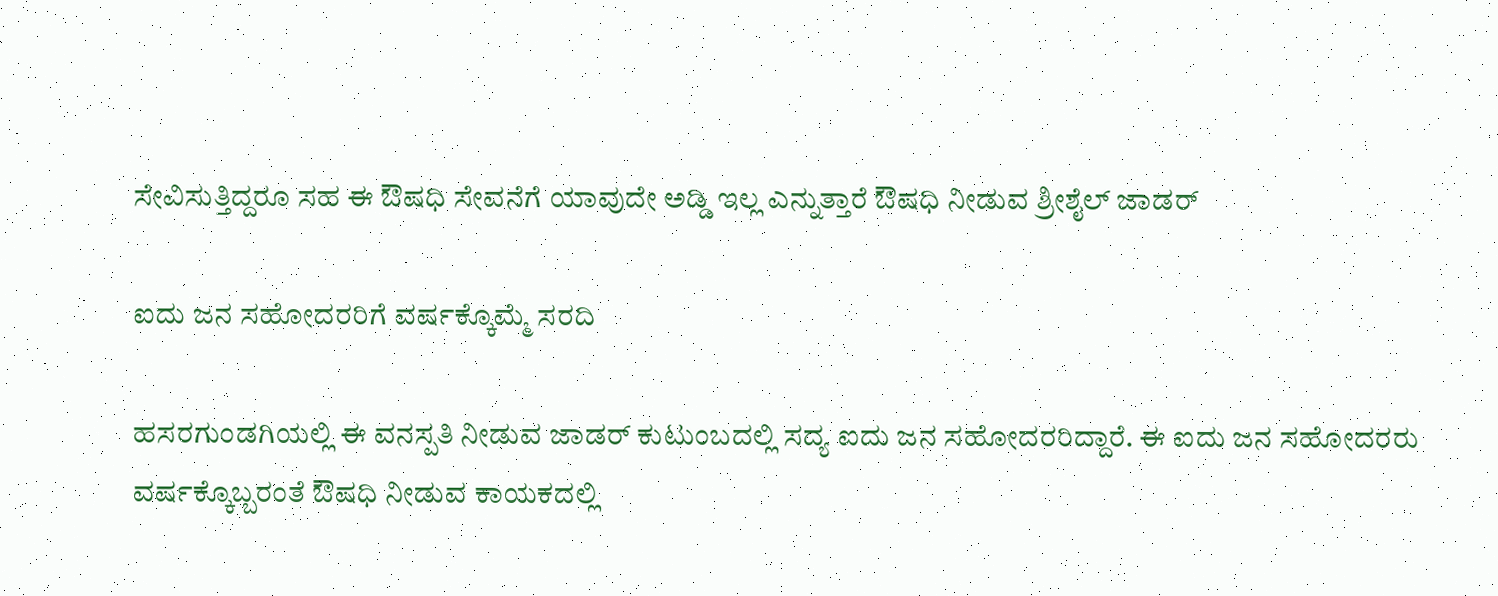ಸೇವಿಸುತ್ತಿದ್ದರೂ ಸಹ ಈ ಔಷಧಿ ಸೇವನೆಗೆ ಯಾವುದೇ ಅಡ್ಡಿ ಇಲ್ಲ ಎನ್ನುತ್ತಾರೆ ಔಷಧಿ ನೀಡುವ ಶ್ರೀಶೈಲ್ ಜಾಡರ್

ಐದು ಜನ ಸಹೋದರರಿಗೆ ವರ್ಷಕ್ಕೊಮ್ಮೆ ಸರದಿ

ಹಸರಗುಂಡಗಿಯಲ್ಲಿ ಈ ವನಸ್ಪತಿ ನೀಡುವ ಜಾಡರ್ ಕುಟುಂಬದಲ್ಲಿ ಸದ್ಯ ಐದು ಜನ ಸಹೋದರರಿದ್ದಾರೆ. ಈ ಐದು ಜನ ಸಹೋದರರು ವರ್ಷಕ್ಕೊಬ್ಬರಂತೆ ಔಷಧಿ ನೀಡುವ ಕಾಯಕದಲ್ಲಿ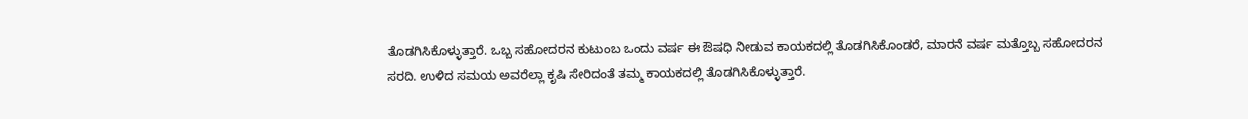ತೊಡಗಿಸಿಕೊಳ್ಳುತ್ತಾರೆ. ಒಬ್ಬ ಸಹೋದರನ ಕುಟುಂಬ ಒಂದು ವರ್ಷ ಈ ಔಷಧಿ ನೀಡುವ ಕಾಯಕದಲ್ಲಿ ತೊಡಗಿಸಿಕೊಂಡರೆ, ಮಾರನೆ ವರ್ಷ ಮತ್ತೊಬ್ಬ ಸಹೋದರನ ಸರದಿ. ಉಳಿದ ಸಮಯ ಅವರೆಲ್ಲಾ ಕೃಷಿ ಸೇರಿದಂತೆ ತಮ್ಮ ಕಾಯಕದಲ್ಲಿ ತೊಡಗಿಸಿಕೊಳ್ಳುತ್ತಾರೆ.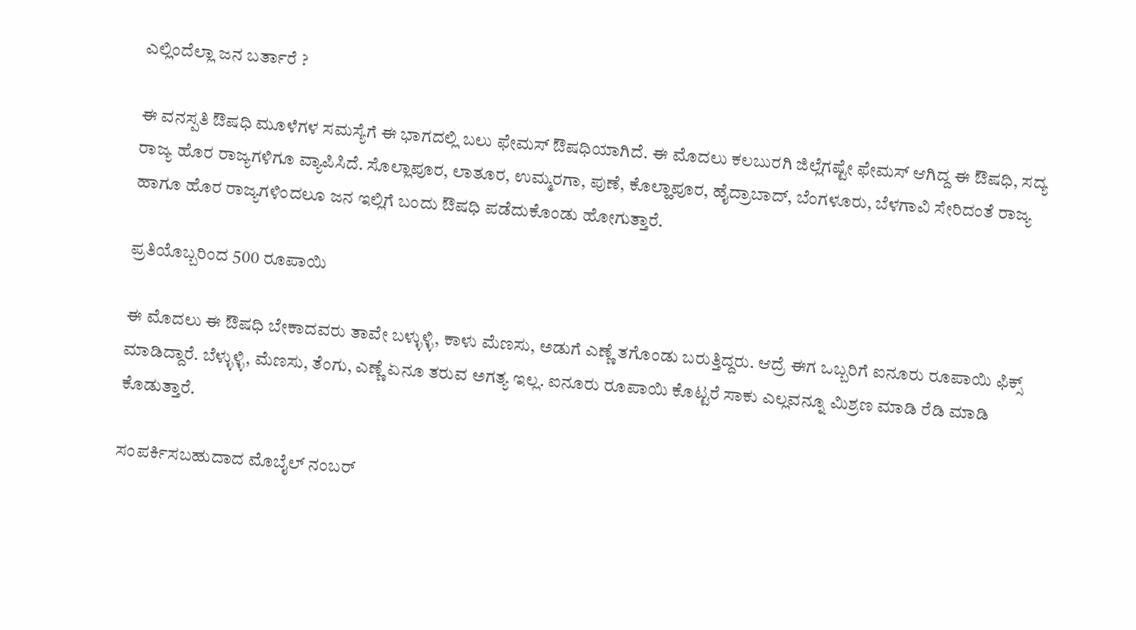ಎಲ್ಲಿಂದೆಲ್ಲಾ ಜನ ಬರ್ತಾರೆ ?

ಈ ವನಸ್ಪತಿ ಔಷಧಿ ಮೂಳೆಗಳ ಸಮಸ್ಯೆಗೆ ಈ ಭಾಗದಲ್ಲಿ ಬಲು ಫೇಮಸ್ ಔಷಧಿಯಾಗಿದೆ. ಈ ಮೊದಲು ಕಲಬುರಗಿ ಜಿಲ್ಲೆಗಷ್ಟೇ ಫೇಮಸ್ ಆಗಿದ್ದ ಈ ಔಷಧಿ, ಸದ್ಯ ರಾಜ್ಯ ಹೊರ ರಾಜ್ಯಗಳಿಗೂ ವ್ಯಾಪಿಸಿದೆ. ಸೊಲ್ಲಾಪೂರ, ಲಾತೂರ, ಉಮ್ಮರಗಾ, ಪುಣೆ, ಕೊಲ್ಹಾಪೂರ, ಹೈದ್ರಾಬಾದ್, ಬೆಂಗಳೂರು, ಬೆಳಗಾವಿ ಸೇರಿದಂತೆ ರಾಜ್ಯ ಹಾಗೂ ಹೊರ ರಾಜ್ಯಗಳಿಂದಲೂ ಜನ ಇಲ್ಲಿಗೆ ಬಂದು ಔಷಧಿ ಪಡೆದುಕೊಂಡು ಹೋಗುತ್ತಾರೆ.

ಪ್ರತಿಯೊಬ್ಬರಿಂದ 500 ರೂಪಾಯಿ

ಈ ಮೊದಲು ಈ ಔಷಧಿ ಬೇಕಾದವರು ತಾವೇ ಬಳ್ಳುಳ್ಳಿ, ಕಾಳು ಮೆಣಸು, ಅಡುಗೆ ಎಣ್ಣೆ ತಗೊಂಡು ಬರುತ್ತಿದ್ದರು‌. ಆದ್ರೆ ಈಗ ಒಬ್ಬರಿಗೆ ಐನೂರು ರೂಪಾಯಿ ಫಿಕ್ಸ್ ಮಾಡಿದ್ದಾರೆ. ಬೆಳ್ಳುಳ್ಳಿ, ಮೆಣಸು, ತೆಂಗು, ಎಣ್ಣೆ ಏನೂ ತರುವ ಅಗತ್ಯ ಇಲ್ಲ. ಐನೂರು ರೂಪಾಯಿ ಕೊಟ್ಟರೆ ಸಾಕು ಎಲ್ಲವನ್ನೂ ಮಿಶ್ರಣ ಮಾಡಿ ರೆಡಿ ಮಾಡಿ ಕೊಡುತ್ತಾರೆ.

ಸಂಪರ್ಕಿಸಬಹುದಾದ ಮೊಬೈಲ್ ನಂಬರ್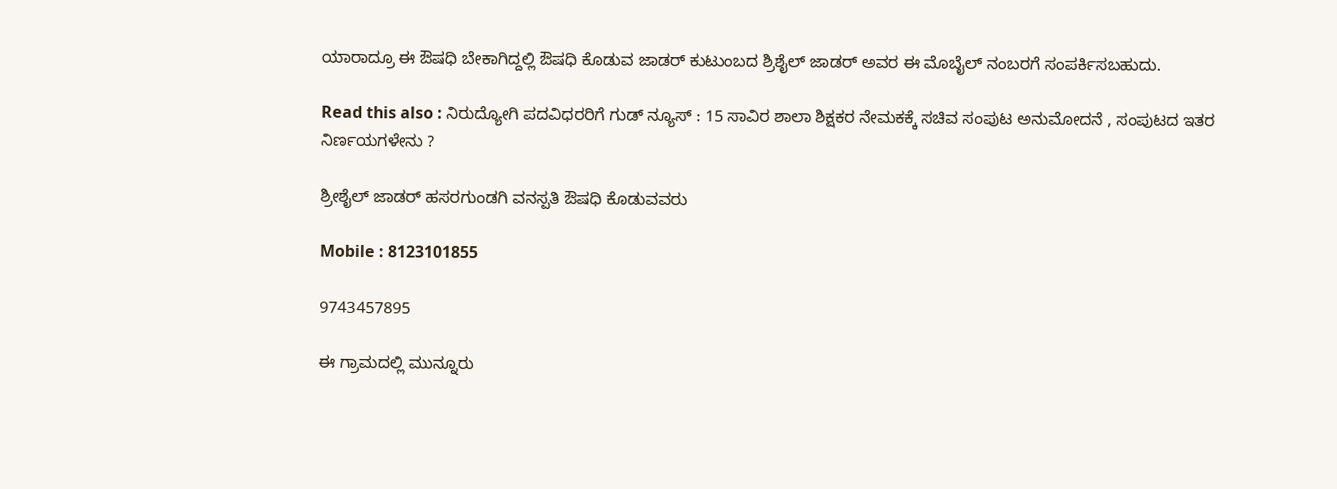ಯಾರಾದ್ರೂ ಈ ಔಷಧಿ ಬೇಕಾಗಿದ್ದಲ್ಲಿ ಔಷಧಿ ಕೊಡುವ ಜಾಡರ್ ಕುಟುಂಬದ ಶ್ರಿಶೈಲ್ ಜಾಡರ್ ಅವರ ಈ ಮೊಬೈಲ್ ನಂಬರಗೆ ಸಂಪರ್ಕಿಸಬಹುದು.

Read this also : ನಿರುದ್ಯೋಗಿ ಪದವಿಧರರಿಗೆ ಗುಡ್ ನ್ಯೂಸ್ : 15 ಸಾವಿರ ಶಾಲಾ ಶಿಕ್ಷಕರ ನೇಮಕಕ್ಕೆ ಸಚಿವ ಸಂಪುಟ ಅನುಮೋದನೆ , ಸಂಪುಟದ ಇತರ ನಿರ್ಣಯಗಳೇನು ?

ಶ್ರೀಶೈಲ್ ಜಾಡರ್ ಹಸರಗುಂಡಗಿ ವನಸ್ಪತಿ ಔಷಧಿ ಕೊಡುವವರು

Mobile : 8123101855

9743457895

ಈ ಗ್ರಾಮದಲ್ಲಿ ಮುನ್ನೂರು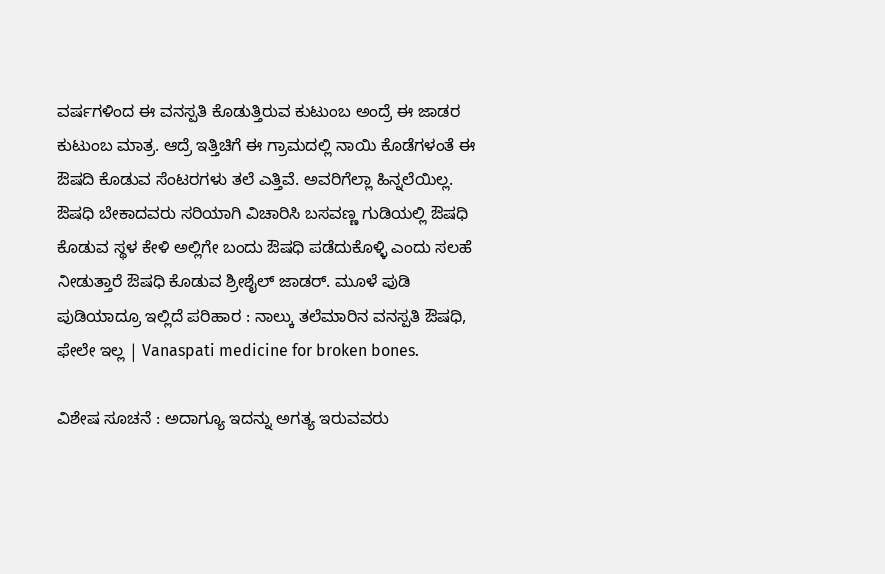ವರ್ಷಗಳಿಂದ ಈ ವನಸ್ಪತಿ ಕೊಡುತ್ತಿರುವ ಕುಟುಂಬ ಅಂದ್ರೆ ಈ ಜಾಡರ ಕುಟುಂಬ ಮಾತ್ರ. ಆದ್ರೆ ಇತ್ತಿಚಿಗೆ ಈ ಗ್ರಾಮದಲ್ಲಿ ನಾಯಿ ಕೊಡೆಗಳಂತೆ ಈ ಔಷದಿ ಕೊಡುವ ಸೆಂಟರಗಳು ತಲೆ ಎತ್ತಿವೆ. ಅವರಿಗೆಲ್ಲಾ ಹಿನ್ನಲೆಯಿಲ್ಲ. ಔಷಧಿ ಬೇಕಾದವರು ಸರಿಯಾಗಿ ವಿಚಾರಿಸಿ ಬಸವಣ್ಣ ಗುಡಿಯಲ್ಲಿ ಔಷಧಿ ಕೊಡುವ ಸ್ಥಳ ಕೇಳಿ ಅಲ್ಲಿಗೇ ಬಂದು ಔಷಧಿ ಪಡೆದುಕೊಳ್ಳಿ ಎಂದು ಸಲಹೆ ನೀಡುತ್ತಾರೆ ಔಷಧಿ ಕೊಡುವ ಶ್ರೀಶೈಲ್ ಜಾಡರ್. ಮೂಳೆ ಪುಡಿ ಪುಡಿಯಾದ್ರೂ ಇಲ್ಲಿದೆ ಪರಿಹಾರ : ನಾಲ್ಕು ತಲೆಮಾರಿನ ವನಸ್ಪತಿ ಔಷಧಿ, ಫೇಲೇ ಇಲ್ಲ | Vanaspati medicine for broken bones.

ವಿಶೇಷ ಸೂಚನೆ : ಅದಾಗ್ಯೂ ಇದನ್ನು ಅಗತ್ಯ ಇರುವವರು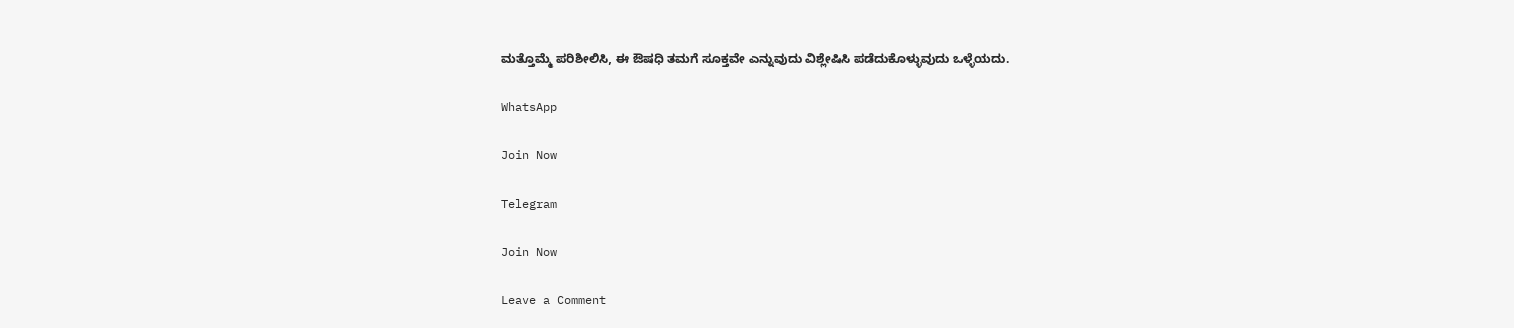ಮತ್ತೊಮ್ಮೆ ಪರಿಶೀಲಿಸಿ, ಈ ಔಷಧಿ ತಮಗೆ ಸೂಕ್ತವೇ ಎನ್ನುವುದು ವಿಶ್ಲೇಷಿಸಿ ಪಡೆದುಕೊಳ್ಳುವುದು ಒಳ್ಳೆಯದು.

WhatsApp

Join Now

Telegram

Join Now

Leave a Comment